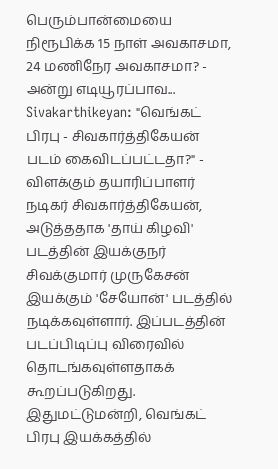பெரும்பான்மையை நிரூபிக்க 15 நாள் அவகாசமா, 24 மணிநேர அவகாசமா? - அன்று எடியூரப்பாவ...
Sivakarthikeyan: "வெங்கட் பிரபு - சிவகார்த்திகேயன் படம் கைவிடப்பட்டதா?" - விளக்கும் தயாரிப்பாளர்
நடிகர் சிவகார்த்திகேயன், அடுத்ததாக 'தாய் கிழவி' படத்தின் இயக்குநர் சிவக்குமார் முருகேசன் இயக்கும் 'சேயோன்' படத்தில் நடிக்கவுள்ளார். இப்படத்தின் படப்பிடிப்பு விரைவில் தொடங்கவுள்ளதாகக் கூறப்படுகிறது.
இதுமட்டுமன்றி, வெங்கட் பிரபு இயக்கத்தில்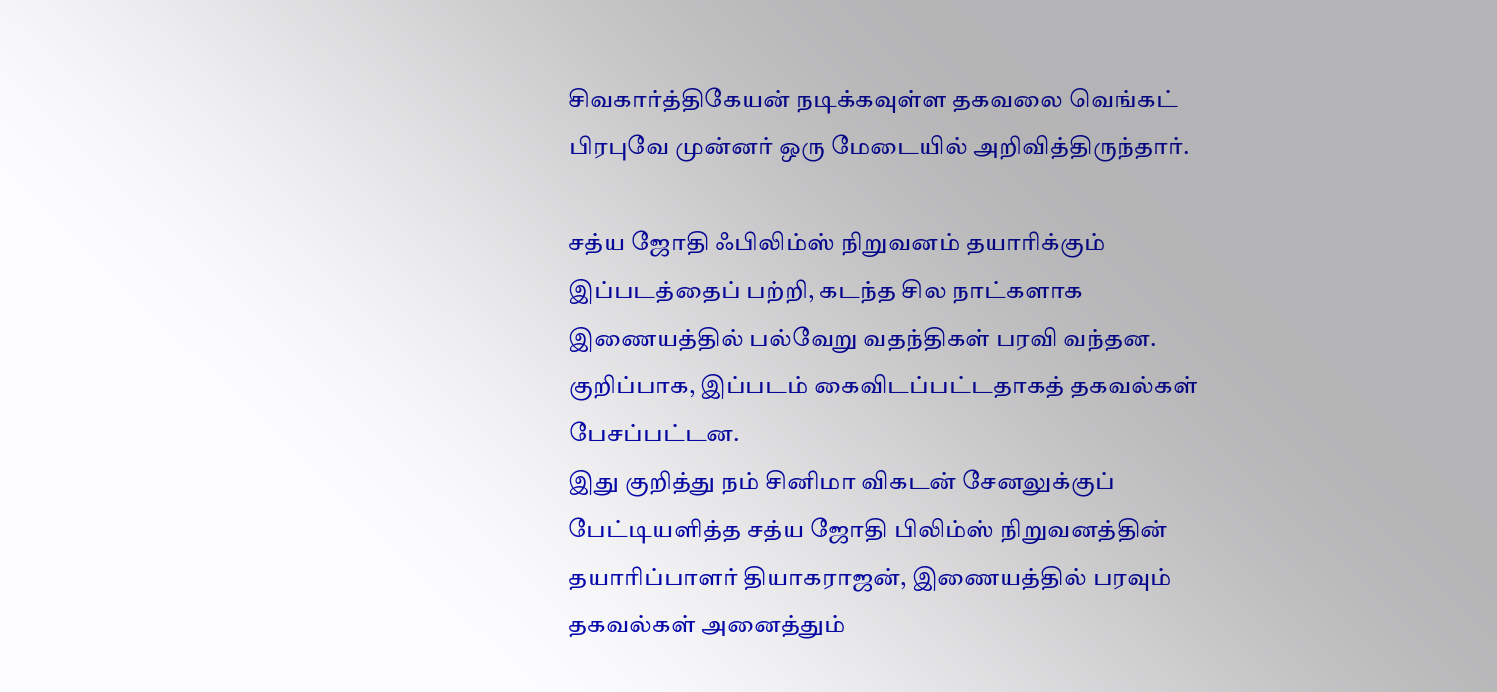சிவகார்த்திகேயன் நடிக்கவுள்ள தகவலை வெங்கட் பிரபுவே முன்னர் ஒரு மேடையில் அறிவித்திருந்தார்.

சத்ய ஜோதி ஃபிலிம்ஸ் நிறுவனம் தயாரிக்கும் இப்படத்தைப் பற்றி, கடந்த சில நாட்களாக இணையத்தில் பல்வேறு வதந்திகள் பரவி வந்தன. குறிப்பாக, இப்படம் கைவிடப்பட்டதாகத் தகவல்கள் பேசப்பட்டன.
இது குறித்து நம் சினிமா விகடன் சேனலுக்குப் பேட்டியளித்த சத்ய ஜோதி பிலிம்ஸ் நிறுவனத்தின் தயாரிப்பாளர் தியாகராஜன், இணையத்தில் பரவும் தகவல்கள் அனைத்தும்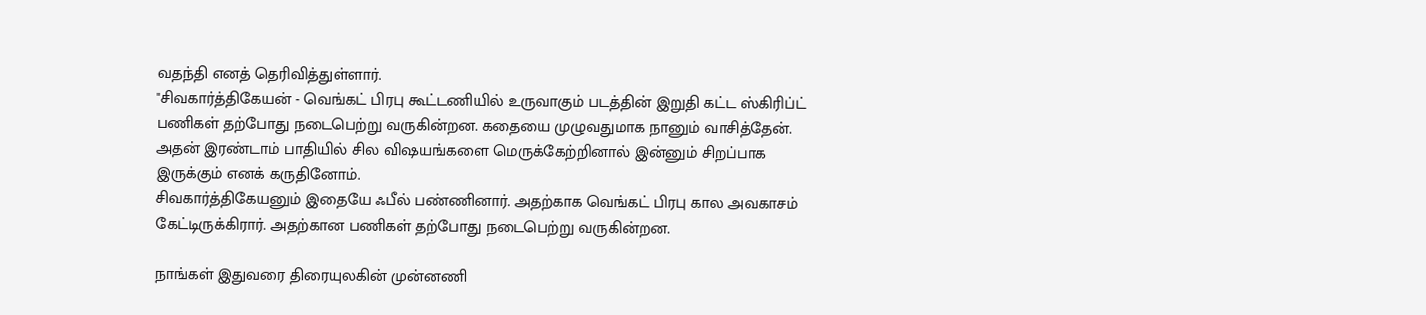வதந்தி எனத் தெரிவித்துள்ளார்.
"சிவகார்த்திகேயன் - வெங்கட் பிரபு கூட்டணியில் உருவாகும் படத்தின் இறுதி கட்ட ஸ்கிரிப்ட் பணிகள் தற்போது நடைபெற்று வருகின்றன. கதையை முழுவதுமாக நானும் வாசித்தேன்.
அதன் இரண்டாம் பாதியில் சில விஷயங்களை மெருக்கேற்றினால் இன்னும் சிறப்பாக இருக்கும் எனக் கருதினோம்.
சிவகார்த்திகேயனும் இதையே ஃபீல் பண்ணினார். அதற்காக வெங்கட் பிரபு கால அவகாசம் கேட்டிருக்கிரார். அதற்கான பணிகள் தற்போது நடைபெற்று வருகின்றன.

நாங்கள் இதுவரை திரையுலகின் முன்னணி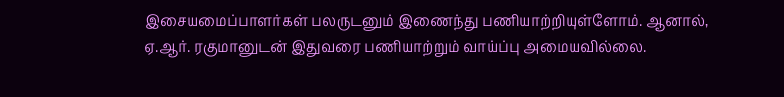இசையமைப்பாளர்கள் பலருடனும் இணைந்து பணியாற்றியுள்ளோம். ஆனால், ஏ.ஆர். ரகுமானுடன் இதுவரை பணியாற்றும் வாய்ப்பு அமையவில்லை.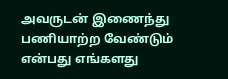அவருடன் இணைந்து பணியாற்ற வேண்டும் என்பது எங்களது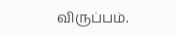விருப்பம்.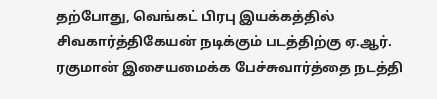தற்போது, வெங்கட் பிரபு இயக்கத்தில் சிவகார்த்திகேயன் நடிக்கும் படத்திற்கு ஏ.ஆர். ரகுமான் இசையமைக்க பேச்சுவார்த்தை நடத்தி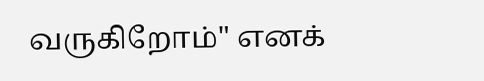வருகிறோம்" எனக்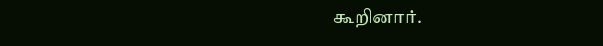கூறினார்.